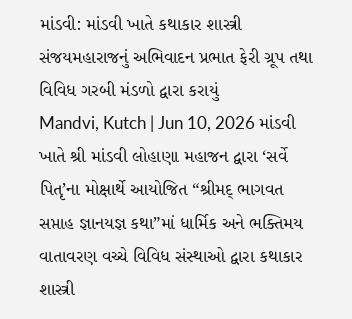માંડવી: માંડવી ખાતે કથાકાર શાસ્ત્રી સંજયમહારાજનું અભિવાદન પ્રભાત ફેરી ગ્રૂપ તથા વિવિધ ગરબી મંડળો દ્વારા કરાયું
Mandvi, Kutch | Jun 10, 2026 માંડવી ખાતે શ્રી માંડવી લોહાણા મહાજન દ્વારા ‘સર્વે પિતૃ’ના મોક્ષાર્થે આયોજિત “શ્રીમદ્ ભાગવત સપ્તાહ જ્ઞાનયજ્ઞ કથા”માં ધાર્મિક અને ભક્તિમય વાતાવરણ વચ્ચે વિવિધ સંસ્થાઓ દ્વારા કથાકાર શાસ્ત્રી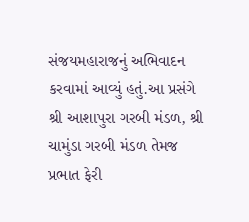સંજયમહારાજનું અભિવાદન કરવામાં આવ્યું હતું.આ પ્રસંગે શ્રી આશાપુરા ગરબી મંડળ, શ્રી ચામુંડા ગરબી મંડળ તેમજ પ્રભાત ફેરી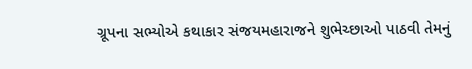ગ્રૂપના સભ્યોએ કથાકાર સંજયમહારાજને શુભેચ્છાઓ પાઠવી તેમનું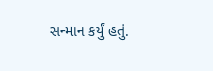સન્માન કર્યું હતું.